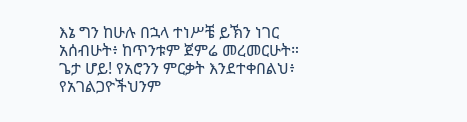እኔ ግን ከሁሉ በኋላ ተነሥቼ ይኽን ነገር አሰብሁት፥ ከጥንቱም ጀምሬ መረመርሁት።
ጌታ ሆይ! የአሮንን ምርቃት እንደተቀበልህ፥ የአገልጋዮችህንም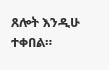ጸሎት እንዲሁ ተቀበል።